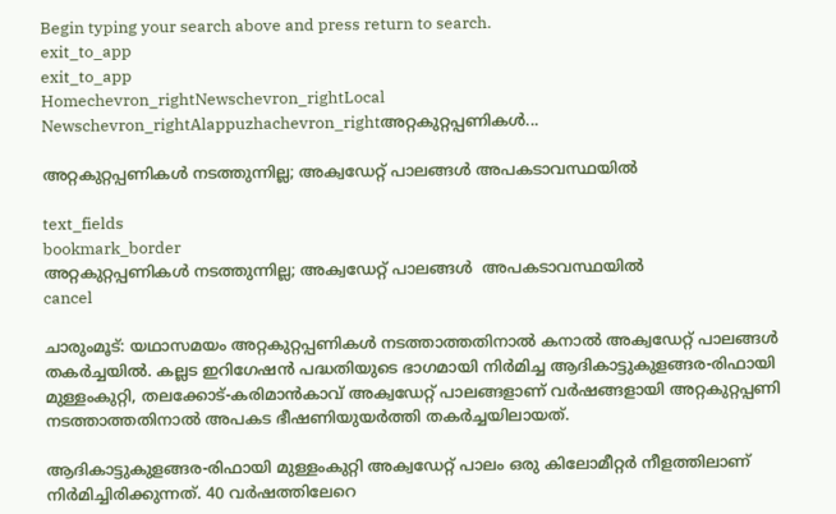Begin typing your search above and press return to search.
exit_to_app
exit_to_app
Homechevron_rightNewschevron_rightLocal Newschevron_rightAlappuzhachevron_rightഅറ്റകുറ്റപ്പണികള്‍...

അറ്റകുറ്റപ്പണികള്‍ നടത്തുന്നില്ല; അക്വഡേറ്റ് പാലങ്ങള്‍ അപകടാവസ്ഥയിൽ

text_fields
bookmark_border
അറ്റകുറ്റപ്പണികള്‍ നടത്തുന്നില്ല; അക്വഡേറ്റ് പാലങ്ങള്‍  അപകടാവസ്ഥയിൽ
cancel

ചാരുംമൂട്: യഥാസമയം അറ്റകുറ്റപ്പണികള്‍ നടത്താത്തതിനാല്‍ കനാല്‍ അക്വഡേറ്റ് പാലങ്ങള്‍ തകർച്ചയിൽ. കല്ലട ഇറിഗേഷന്‍ പദ്ധതിയുടെ ഭാഗമായി നിര്‍മിച്ച ആദികാട്ടുകുളങ്ങര-രിഫായി മുള്ളംകുറ്റി, തലക്കോട്-കരിമാന്‍കാവ് അക്വഡേറ്റ് പാലങ്ങളാണ് വര്‍ഷങ്ങളായി അറ്റകുറ്റപ്പണി നടത്താത്തതിനാൽ അപകട ഭീഷണിയുയർത്തി തകർച്ചയിലായത്.

ആദികാട്ടുകുളങ്ങര-രിഫായി മുള്ളംകുറ്റി അക്വഡേറ്റ് പാലം ഒരു കിലോമീറ്റർ നീളത്തിലാണ് നിര്‍മിച്ചിരിക്കുന്നത്. 40 വര്‍ഷത്തിലേറെ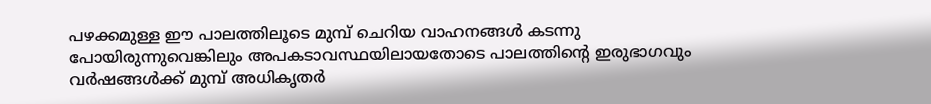പഴക്കമുള്ള ഈ പാലത്തിലൂടെ മുമ്പ് ചെറിയ വാഹനങ്ങള്‍ കടന്നു പോയിരുന്നുവെങ്കിലും അപകടാവസ്ഥയിലായതോടെ പാലത്തിന്റെ ഇരുഭാഗവും വർഷങ്ങൾക്ക് മുമ്പ് അധികൃതര്‍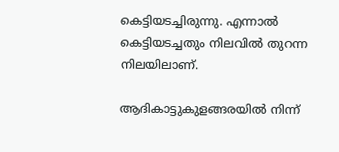കെട്ടിയടച്ചിരുന്നു. എന്നാൽ കെട്ടിയടച്ചതും നിലവിൽ തുറന്ന നിലയിലാണ്.

ആദികാട്ടുകുളങ്ങരയില്‍ നിന്ന്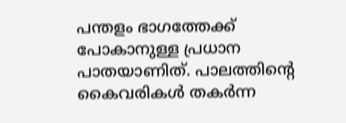പന്തളം ഭാഗത്തേക്ക് പോകാനുള്ള പ്രധാന പാതയാണിത്. പാലത്തിന്റെ കൈവരികള്‍ തകര്‍ന്ന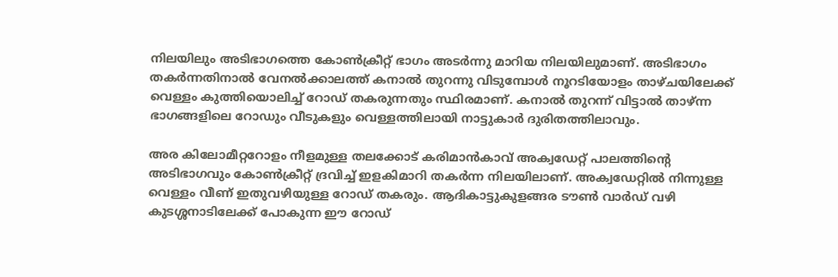നിലയിലും അടിഭാഗത്തെ കോണ്‍ക്രീറ്റ് ഭാഗം അടര്‍ന്നു മാറിയ നിലയിലുമാണ്. അടിഭാഗം തകര്‍ന്നതിനാല്‍ വേനൽക്കാലത്ത് കനാൽ തുറന്നു വിടുമ്പോൾ നൂറടിയോളം താഴ്ചയിലേക്ക് വെള്ളം കുത്തിയൊലിച്ച് റോഡ് തകരുന്നതും സ്ഥിരമാണ്. കനാല്‍ തുറന്ന് വിട്ടാൽ താഴ്ന്ന ഭാഗങ്ങളിലെ റോഡും വീടുകളും വെള്ളത്തിലായി നാട്ടുകാർ ദുരിതത്തിലാവും.

അര കിലോമീറ്ററോളം നീളമുള്ള തലക്കോട് കരിമാന്‍കാവ് അക്വഡേറ്റ് പാലത്തിന്റെ അടിഭാഗവും കോണ്‍ക്രീറ്റ് ദ്രവിച്ച് ഇളകിമാറി തകര്‍ന്ന നിലയിലാണ്. അക്വഡേറ്റില്‍ നിന്നുള്ള വെള്ളം വീണ് ഇതുവഴിയുള്ള റോഡ് തകരും. ആദികാട്ടുകുളങ്ങര ടൗണ്‍ വാര്‍ഡ് വഴി കുടശ്ശനാടിലേക്ക് പോകുന്ന ഈ റോഡ്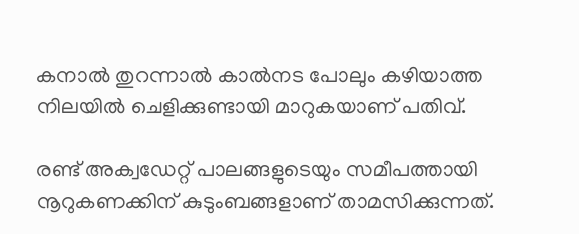കനാല്‍ തുറന്നാൽ കാൽനട പോലും കഴിയാത്ത നിലയിൽ ചെളിക്കുണ്ടായി മാറുകയാണ് പതിവ്.

രണ്ട് അക്വഡേറ്റ് പാലങ്ങളുടെയും സമീപത്തായി നൂറുകണക്കിന് കുടുംബങ്ങളാണ് താമസിക്കുന്നത്.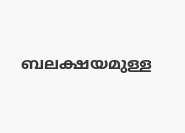ബലക്ഷയമുള്ള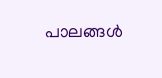പാലങ്ങൾ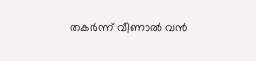തകര്‍ന്ന് വീണാല്‍ വൻ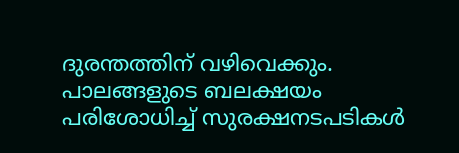ദുരന്തത്തിന് വഴിവെക്കും. പാലങ്ങളുടെ ബലക്ഷയം പരിശോധിച്ച് സുരക്ഷനടപടികള്‍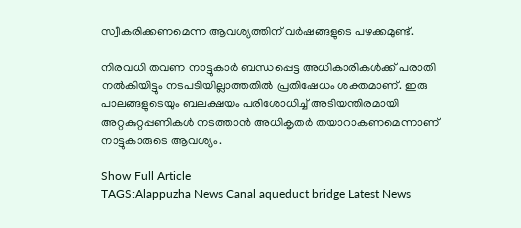സ്വീകരിക്കണമെന്ന ആവശ്യത്തിന് വര്‍ഷങ്ങളുടെ പഴക്കമുണ്ട്.

നിരവധി തവണ നാട്ടുകാർ ബന്ധപ്പെട്ട അധികാരികൾക്ക് പരാതി നല്‍കിയിട്ടും നടപടിയില്ലാത്തതില്‍ പ്രതിഷേധം ശക്തമാണ്. ഇരു പാലങ്ങളുടെയും ബലക്ഷയം പരിശോധിച്ച് അടിയന്തിരമായി അറ്റകുറ്റപ്പണികള്‍ നടത്താന്‍ അധികൃതര്‍ തയാറാകണമെന്നാണ് നാട്ടുകാരുടെ ആവശ്യം.

Show Full Article
TAGS:Alappuzha News Canal aqueduct bridge Latest News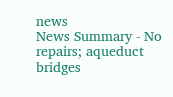news
News Summary - No repairs; aqueduct bridges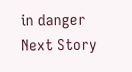in danger
Next Story